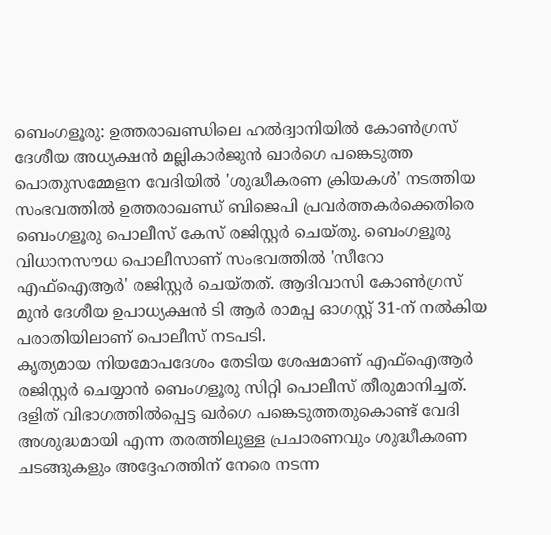ബെംഗളൂരു: ഉത്തരാഖണ്ഡിലെ ഹൽദ്വാനിയിൽ കോൺഗ്രസ് ദേശീയ അധ്യക്ഷൻ മല്ലികാർജുൻ ഖാർഗെ പങ്കെടുത്ത പൊതുസമ്മേളന വേദിയിൽ 'ശുദ്ധീകരണ ക്രിയകൾ' നടത്തിയ സംഭവത്തിൽ ഉത്തരാഖണ്ഡ് ബിജെപി പ്രവർത്തകർക്കെതിരെ ബെംഗളൂരു പൊലീസ് കേസ് രജിസ്റ്റർ ചെയ്തു. ബെംഗളൂരു വിധാനസൗധ പൊലീസാണ് സംഭവത്തിൽ 'സീറോ എഫ്ഐആർ' രജിസ്റ്റർ ചെയ്തത്. ആദിവാസി കോൺഗ്രസ് മുൻ ദേശീയ ഉപാധ്യക്ഷൻ ടി ആർ രാമപ്പ ഓഗസ്റ്റ് 31-ന് നൽകിയ പരാതിയിലാണ് പൊലീസ് നടപടി.
കൃത്യമായ നിയമോപദേശം തേടിയ ശേഷമാണ് എഫ്ഐആർ രജിസ്റ്റർ ചെയ്യാൻ ബെംഗളൂരു സിറ്റി പൊലീസ് തീരുമാനിച്ചത്. ദളിത് വിഭാഗത്തിൽപ്പെട്ട ഖർഗെ പങ്കെടുത്തതുകൊണ്ട് വേദി അശുദ്ധമായി എന്ന തരത്തിലുള്ള പ്രചാരണവും ശുദ്ധീകരണ ചടങ്ങുകളും അദ്ദേഹത്തിന് നേരെ നടന്ന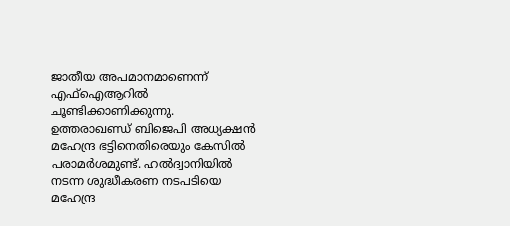ജാതീയ അപമാനമാണെന്ന് എഫ്ഐആറിൽ ചൂണ്ടിക്കാണിക്കുന്നു.
ഉത്തരാഖണ്ഡ് ബിജെപി അധ്യക്ഷൻ മഹേന്ദ്ര ഭട്ടിനെതിരെയും കേസിൽ പരാമർശമുണ്ട്. ഹൽദ്വാനിയിൽ നടന്ന ശുദ്ധീകരണ നടപടിയെ മഹേന്ദ്ര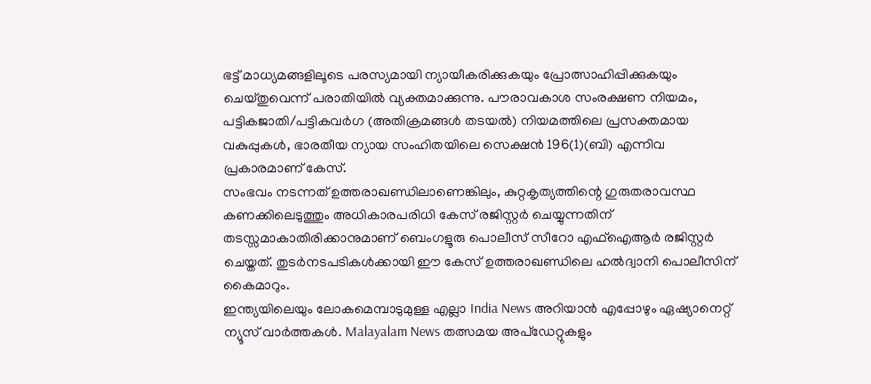ഭട്ട് മാധ്യമങ്ങളിലൂടെ പരസ്യമായി ന്യായീകരിക്കുകയും പ്രോത്സാഹിപ്പിക്കുകയും ചെയ്തുവെന്ന് പരാതിയിൽ വ്യക്തമാക്കുന്നു. പൗരാവകാശ സംരക്ഷണ നിയമം, പട്ടികജാതി/പട്ടികവർഗ (അതിക്രമങ്ങൾ തടയൽ) നിയമത്തിലെ പ്രസക്തമായ വകുപ്പുകൾ, ഭാരതീയ ന്യായ സംഹിതയിലെ സെക്ഷൻ 196(1)(ബി) എന്നിവ പ്രകാരമാണ് കേസ്.
സംഭവം നടന്നത് ഉത്തരാഖണ്ഡിലാണെങ്കിലും, കുറ്റകൃത്യത്തിന്റെ ഗുരുതരാവസ്ഥ കണക്കിലെടുത്തും അധികാരപരിധി കേസ് രജിസ്റ്റർ ചെയ്യുന്നതിന് തടസ്സമാകാതിരിക്കാനുമാണ് ബെംഗളൂരു പൊലീസ് സീറോ എഫ്ഐആർ രജിസ്റ്റർ ചെയ്തത്. തുടർനടപടികൾക്കായി ഈ കേസ് ഉത്തരാഖണ്ഡിലെ ഹൽദ്വാനി പൊലീസിന് കൈമാറും.
ഇന്ത്യയിലെയും ലോകമെമ്പാടുമുള്ള എല്ലാ India News അറിയാൻ എപ്പോഴും ഏഷ്യാനെറ്റ് ന്യൂസ് വാർത്തകൾ. Malayalam News തത്സമയ അപ്ഡേറ്റുകളും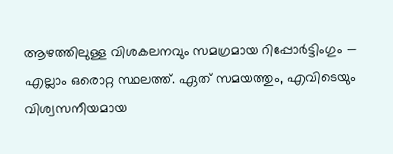ആഴത്തിലുള്ള വിശകലനവും സമഗ്രമായ റിപ്പോർട്ടിംഗും — എല്ലാം ഒരൊറ്റ സ്ഥലത്ത്. ഏത് സമയത്തും, എവിടെയും വിശ്വസനീയമായ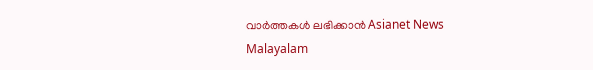വാർത്തകൾ ലഭിക്കാൻ Asianet News Malayalam